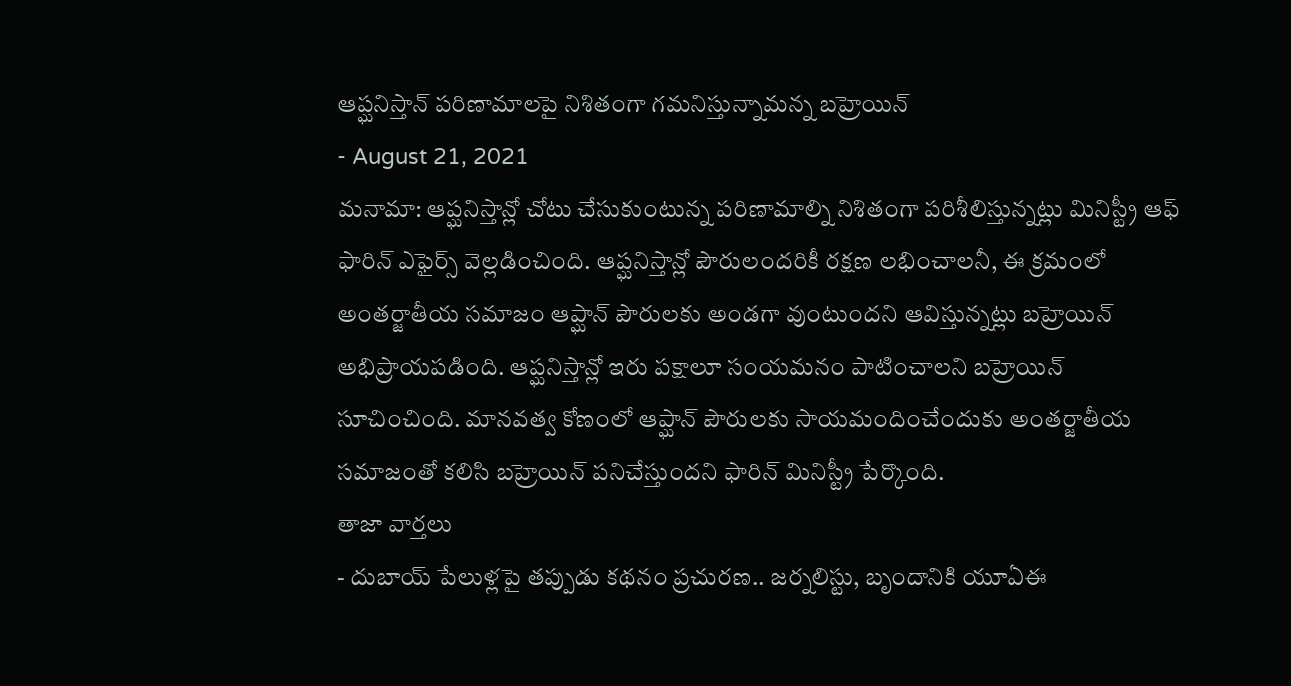ఆప్ఘనిస్తాన్ పరిణామాలపై నిశితంగా గమనిస్తున్నామన్న బహ్రెయిన్
- August 21, 2021
మనామా: ఆప్ఘనిస్తాన్లో చోటు చేసుకుంటున్న పరిణామాల్ని నిశితంగా పరిశీలిస్తున్నట్లు మినిస్ట్రీ ఆఫ్ ఫారిన్ ఎఫైర్స్ వెల్లడించింది. ఆప్ఘనిస్తాన్లో పౌరులందరికీ రక్షణ లభించాలనీ, ఈ క్రమంలో అంతర్జాతీయ సమాజం ఆప్ఘాన్ పౌరులకు అండగా వుంటుందని ఆవిస్తున్నట్లు బహ్రెయిన్ అభిప్రాయపడింది. ఆప్ఘనిస్తాన్లో ఇరు పక్షాలూ సంయమనం పాటించాలని బహ్రెయిన్ సూచించింది. మానవత్వ కోణంలో ఆప్ఘాన్ పౌరులకు సాయమందించేందుకు అంతర్జాతీయ సమాజంతో కలిసి బహ్రెయిన్ పనిచేస్తుందని ఫారిన్ మినిస్ట్రీ పేర్కొంది.
తాజా వార్తలు
- దుబాయ్ పేలుళ్లపై తప్పుడు కథనం ప్రచురణ.. జర్నలిస్టు, బృందానికి యూఏఈ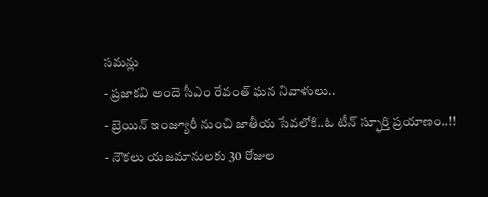సమన్లు
- ప్రజాకవి అందె సీఎం రేవంత్ ఘన నివాళులు..
- బ్రెయిన్ ఇంజ్యూరీ నుంచి జాతీయ సేవలోకి..ఓ టీన్ స్ఫూర్తి ప్రయాణం..!!
- నౌకలు యజమానులకు 30 రోజుల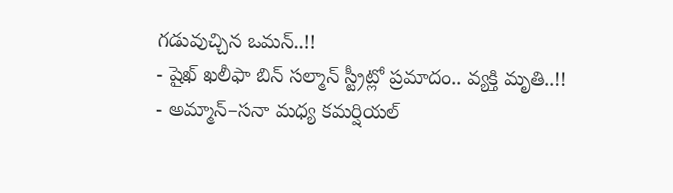గడువుచ్చిన ఒమన్..!!
- షైఖ్ ఖలీఫా బిన్ సల్మాన్ స్ట్రీట్లో ప్రమాదం.. వ్యక్తి మృతి..!!
- అమ్మాన్–సనా మధ్య కమర్షియల్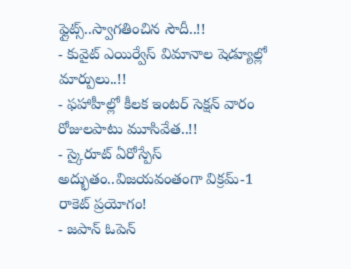ఫ్లైట్స్..స్వాగతించిన సౌదీ..!!
- కువైట్ ఎయిర్వేస్ విమానాల షెడ్యూల్లో మార్పులు..!!
- ఫహాహీల్లో కీలక ఇంటర్ సెక్షన్ వారం రోజులపాటు మూసివేత..!!
- స్కైరూట్ ఏరోస్పేస్ అద్భుతం..విజయవంతంగా విక్రమ్-1 రాకెట్ ప్రయోగం!
- జపాన్ ఓపెన్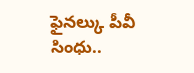ఫైనల్కు పీవీ సింధు..